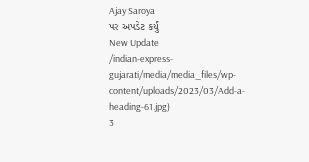Ajay Saroya
પર અપડેટ કર્યું
New Update
/indian-express-gujarati/media/media_files/wp-content/uploads/2023/03/Add-a-heading-61.jpg)
3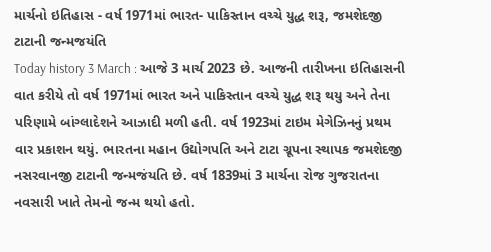માર્ચનો ઇતિહાસ - વર્ષ 1971માં ભારત- પાકિસ્તાન વચ્ચે યુદ્ધ શરૂ, જમશેદજી ટાટાની જન્મજયંતિ
Today history 3 March : આજે 3 માર્ચ 2023 છે. આજની તારીખના ઇતિહાસની વાત કરીયે તો વર્ષ 1971માં ભારત અને પાકિસ્તાન વચ્ચે યુદ્ધ શરૂ થયુ અને તેના પરિણામે બાંગ્લાદેશને આઝાદી મળી હતી. વર્ષ 1923માં ટાઇમ મેગેઝિનનું પ્રથમ વાર પ્રકાશન થયું. ભારતના મહાન ઉદ્યોગપતિ અને ટાટા ગ્રૂપના સ્થાપક જમશેદજી નસરવાનજી ટાટાની જન્મજંયતિ છે. વર્ષ 1839માં 3 માર્ચના રોજ ગુજરાતના નવસારી ખાતે તેમનો જન્મ થયો હતો.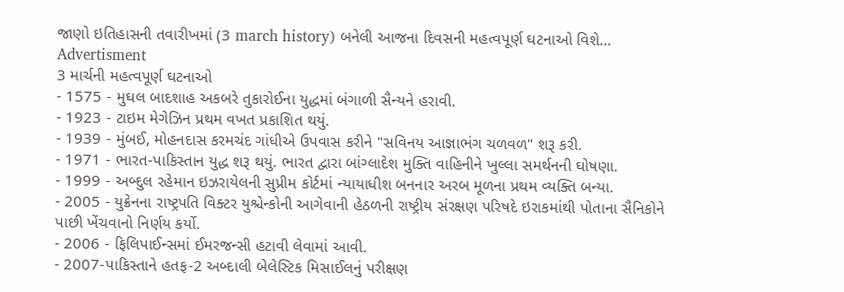જાણો ઇતિહાસની તવારીખમાં (3 march history) બનેલી આજના દિવસની મહત્વપૂર્ણ ઘટનાઓ વિશે…
Advertisment
3 માર્ચની મહત્વપૂર્ણ ઘટનાઓ
- 1575 - મુઘલ બાદશાહ અકબરે તુકારોઈના યુદ્ધમાં બંગાળી સૈન્યને હરાવી.
- 1923 - ટાઇમ મેગેઝિન પ્રથમ વખત પ્રકાશિત થયું.
- 1939 - મુંબઈ, મોહનદાસ કરમચંદ ગાંધીએ ઉપવાસ કરીને "સવિનય આજ્ઞાભંગ ચળવળ" શરૂ કરી.
- 1971 - ભારત-પાકિસ્તાન યુદ્ધ શરૂ થયું. ભારત દ્વારા બાંગ્લાદેશ મુક્તિ વાહિનીને ખુલ્લા સમર્થનની ઘોષણા.
- 1999 - અબ્દુલ રહેમાન ઇઝરાયેલની સુપ્રીમ કોર્ટમાં ન્યાયાધીશ બનનાર અરબ મૂળના પ્રથમ વ્યક્તિ બન્યા.
- 2005 - યુક્રેનના રાષ્ટ્રપતિ વિક્ટર યુશ્ચેન્કોની આગેવાની હેઠળની રાષ્ટ્રીય સંરક્ષણ પરિષદે ઇરાકમાંથી પોતાના સૈનિકોને પાછી ખેંચવાનો નિર્ણય કર્યો.
- 2006 - ફિલિપાઈન્સમાં ઈમરજન્સી હટાવી લેવામાં આવી.
- 2007-પાકિસ્તાને હતફ-2 અબ્દાલી બેલેસ્ટિક મિસાઈલનું પરીક્ષણ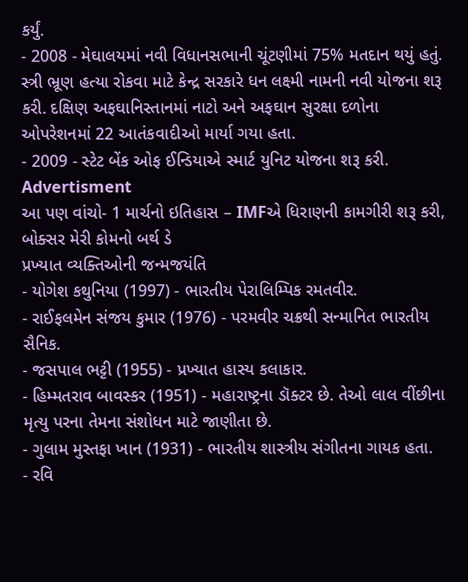કર્યું.
- 2008 - મેઘાલયમાં નવી વિધાનસભાની ચૂંટણીમાં 75% મતદાન થયું હતું. સ્ત્રી ભ્રૂણ હત્યા રોકવા માટે કેન્દ્ર સરકારે ધન લક્ષ્મી નામની નવી યોજના શરૂ કરી. દક્ષિણ અફઘાનિસ્તાનમાં નાટો અને અફઘાન સુરક્ષા દળોના ઓપરેશનમાં 22 આતંકવાદીઓ માર્યા ગયા હતા.
- 2009 - સ્ટેટ બેંક ઓફ ઈન્ડિયાએ સ્માર્ટ યુનિટ યોજના શરૂ કરી.
Advertisment
આ પણ વાંચો- 1 માર્ચનો ઇતિહાસ – IMFએ ધિરાણની કામગીરી શરૂ કરી, બોક્સર મેરી કોમનો બર્થ ડે
પ્રખ્યાત વ્યક્તિઓની જન્મજયંતિ
- યોગેશ કથુનિયા (1997) - ભારતીય પેરાલિમ્પિક રમતવીર.
- રાઈફલમેન સંજય કુમાર (1976) - પરમવીર ચક્રથી સન્માનિત ભારતીય સૈનિક.
- જસપાલ ભટ્ટી (1955) - પ્રખ્યાત હાસ્ય કલાકાર.
- હિમ્મતરાવ બાવસ્કર (1951) - મહારાષ્ટ્રના ડૉક્ટર છે. તેઓ લાલ વીંછીના મૃત્યુ પરના તેમના સંશોધન માટે જાણીતા છે.
- ગુલામ મુસ્તફા ખાન (1931) - ભારતીય શાસ્ત્રીય સંગીતના ગાયક હતા.
- રવિ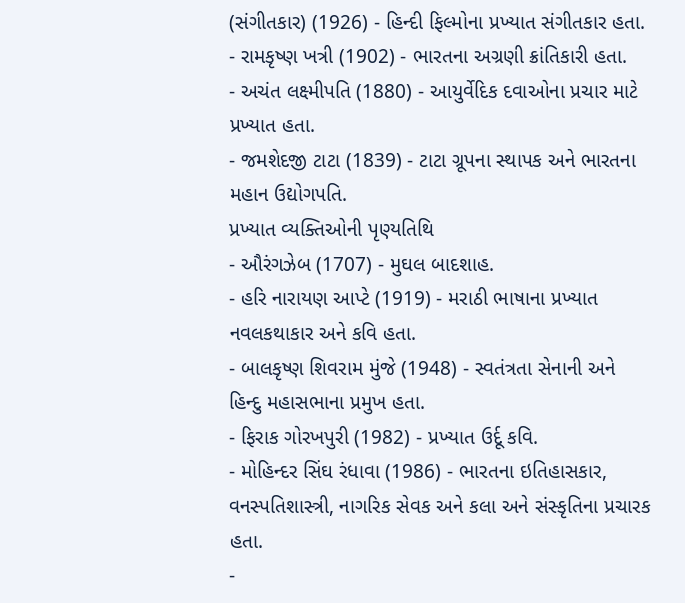(સંગીતકાર) (1926) - હિન્દી ફિલ્મોના પ્રખ્યાત સંગીતકાર હતા.
- રામકૃષ્ણ ખત્રી (1902) - ભારતના અગ્રણી ક્રાંતિકારી હતા.
- અચંત લક્ષ્મીપતિ (1880) - આયુર્વેદિક દવાઓના પ્રચાર માટે પ્રખ્યાત હતા.
- જમશેદજી ટાટા (1839) - ટાટા ગ્રૂપના સ્થાપક અને ભારતના મહાન ઉદ્યોગપતિ.
પ્રખ્યાત વ્યક્તિઓની પૃણ્યતિથિ
- ઔરંગઝેબ (1707) - મુઘલ બાદશાહ.
- હરિ નારાયણ આપ્ટે (1919) - મરાઠી ભાષાના પ્રખ્યાત નવલકથાકાર અને કવિ હતા.
- બાલકૃષ્ણ શિવરામ મુંજે (1948) - સ્વતંત્રતા સેનાની અને હિન્દુ મહાસભાના પ્રમુખ હતા.
- ફિરાક ગોરખપુરી (1982) - પ્રખ્યાત ઉર્દૂ કવિ.
- મોહિન્દર સિંઘ રંધાવા (1986) - ભારતના ઇતિહાસકાર, વનસ્પતિશાસ્ત્રી, નાગરિક સેવક અને કલા અને સંસ્કૃતિના પ્રચારક હતા.
-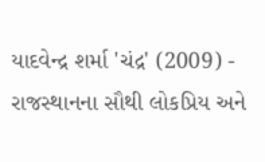યાદવેન્દ્ર શર્મા 'ચંદ્ર' (2009) - રાજસ્થાનના સૌથી લોકપ્રિય અને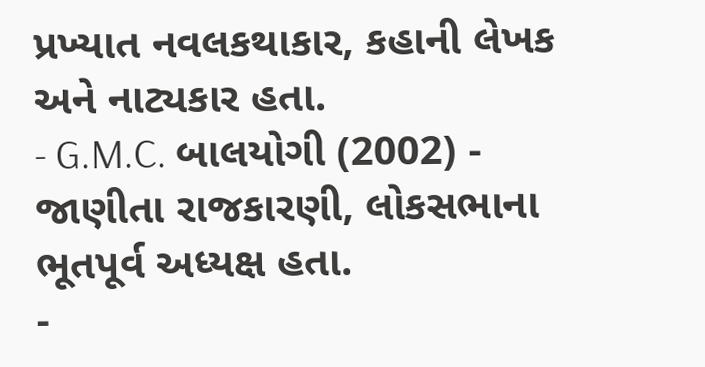પ્રખ્યાત નવલકથાકાર, કહાની લેખક અને નાટ્યકાર હતા.
- G.M.C. બાલયોગી (2002) - જાણીતા રાજકારણી, લોકસભાના ભૂતપૂર્વ અધ્યક્ષ હતા.
-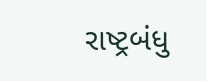રાષ્ટ્રબંધુ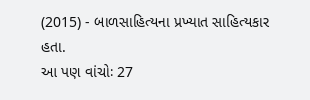(2015) - બાળસાહિત્યના પ્રખ્યાત સાહિત્યકાર હતા.
આ પણ વાંચોઃ 27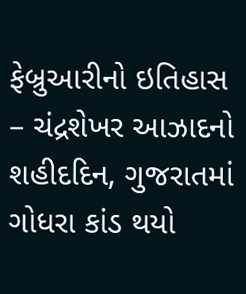ફેબ્રુઆરીનો ઇતિહાસ – ચંદ્રશેખર આઝાદનો શહીદદિન, ગુજરાતમાં ગોધરા કાંડ થયો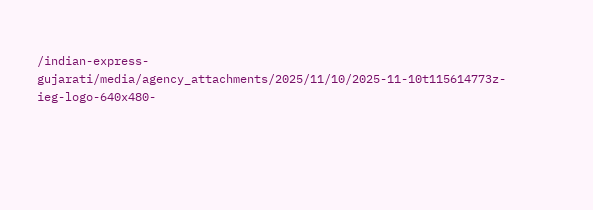/indian-express-gujarati/media/agency_attachments/2025/11/10/2025-11-10t115614773z-ieg-logo-640x480-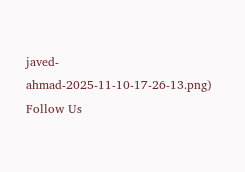javed-ahmad-2025-11-10-17-26-13.png)
Follow Us